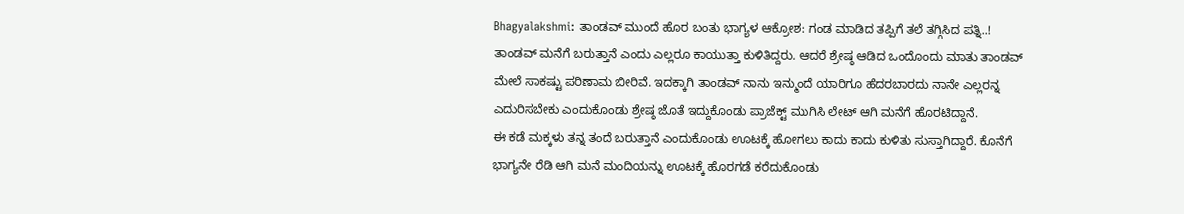Bhagyalakshmi: ತಾಂಡವ್ ಮುಂದೆ ಹೊರ ಬಂತು ಭಾಗ್ಯಳ ಆಕ್ರೋಶ: ಗಂಡ ಮಾಡಿದ ತಪ್ಪಿಗೆ ತಲೆ ತಗ್ಗಿಸಿದ ಪತ್ನಿ..!
ತಾಂಡವ್ ಮನೆಗೆ ಬರುತ್ತಾನೆ ಎಂದು ಎಲ್ಲರೂ ಕಾಯುತ್ತಾ ಕುಳಿತಿದ್ದರು. ಆದರೆ ಶ್ರೇಷ್ಠ ಆಡಿದ ಒಂದೊಂದು ಮಾತು ತಾಂಡವ್ ಮೇಲೆ ಸಾಕಷ್ಟು ಪರಿಣಾಮ ಬೀರಿವೆ. ಇದಕ್ಕಾಗಿ ತಾಂಡವ್ ನಾನು ಇನ್ಮುಂದೆ ಯಾರಿಗೂ ಹೆದರಬಾರದು ನಾನೇ ಎಲ್ಲರನ್ನ ಎದುರಿಸಬೇಕು ಎಂದುಕೊಂಡು ಶ್ರೇಷ್ಠ ಜೊತೆ ಇದ್ದುಕೊಂಡು ಪ್ರಾಜೆಕ್ಟ್ ಮುಗಿಸಿ ಲೇಟ್ ಆಗಿ ಮನೆಗೆ ಹೊರಟಿದ್ದಾನೆ.
ಈ ಕಡೆ ಮಕ್ಕಳು ತನ್ನ ತಂದೆ ಬರುತ್ತಾನೆ ಎಂದುಕೊಂಡು ಊಟಕ್ಕೆ ಹೋಗಲು ಕಾದು ಕಾದು ಕುಳಿತು ಸುಸ್ತಾಗಿದ್ದಾರೆ. ಕೊನೆಗೆ ಭಾಗ್ಯನೇ ರೆಡಿ ಆಗಿ ಮನೆ ಮಂದಿಯನ್ನು ಊಟಕ್ಕೆ ಹೊರಗಡೆ ಕರೆದುಕೊಂಡು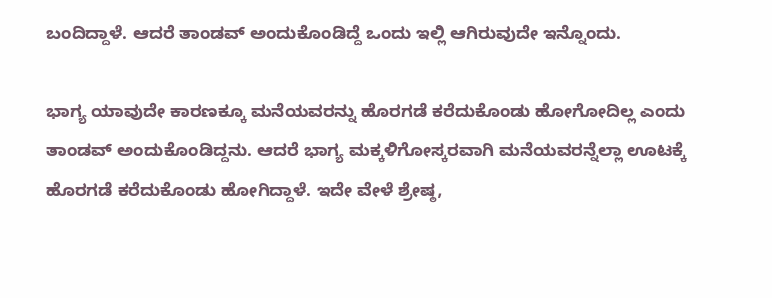ಬಂದಿದ್ದಾಳೆ. ಆದರೆ ತಾಂಡವ್ ಅಂದುಕೊಂಡಿದ್ದೆ ಒಂದು ಇಲ್ಲಿ ಆಗಿರುವುದೇ ಇನ್ನೊಂದು.

ಭಾಗ್ಯ ಯಾವುದೇ ಕಾರಣಕ್ಕೂ ಮನೆಯವರನ್ನು ಹೊರಗಡೆ ಕರೆದುಕೊಂಡು ಹೋಗೋದಿಲ್ಲ ಎಂದು ತಾಂಡವ್ ಅಂದುಕೊಂಡಿದ್ದನು. ಆದರೆ ಭಾಗ್ಯ ಮಕ್ಕಳಿಗೋಸ್ಕರವಾಗಿ ಮನೆಯವರನ್ನೆಲ್ಲಾ ಊಟಕ್ಕೆ ಹೊರಗಡೆ ಕರೆದುಕೊಂಡು ಹೋಗಿದ್ದಾಳೆ. ಇದೇ ವೇಳೆ ಶ್ರೇಷ್ಠ,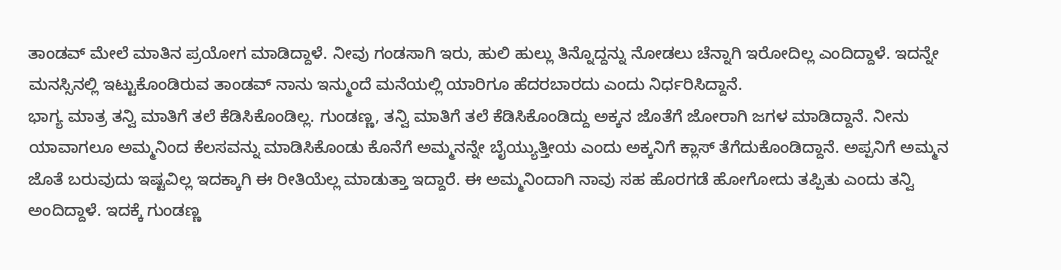ತಾಂಡವ್ ಮೇಲೆ ಮಾತಿನ ಪ್ರಯೋಗ ಮಾಡಿದ್ದಾಳೆ. ನೀವು ಗಂಡಸಾಗಿ ಇರು, ಹುಲಿ ಹುಲ್ಲು ತಿನ್ನೊದ್ದನ್ನು ನೋಡಲು ಚೆನ್ನಾಗಿ ಇರೋದಿಲ್ಲ ಎಂದಿದ್ದಾಳೆ. ಇದನ್ನೇ ಮನಸ್ಸಿನಲ್ಲಿ ಇಟ್ಟುಕೊಂಡಿರುವ ತಾಂಡವ್ ನಾನು ಇನ್ಮುಂದೆ ಮನೆಯಲ್ಲಿ ಯಾರಿಗೂ ಹೆದರಬಾರದು ಎಂದು ನಿರ್ಧರಿಸಿದ್ದಾನೆ.
ಭಾಗ್ಯ ಮಾತ್ರ ತನ್ವಿ ಮಾತಿಗೆ ತಲೆ ಕೆಡಿಸಿಕೊಂಡಿಲ್ಲ. ಗುಂಡಣ್ಣ, ತನ್ವಿ ಮಾತಿಗೆ ತಲೆ ಕೆಡಿಸಿಕೊಂಡಿದ್ದು ಅಕ್ಕನ ಜೊತೆಗೆ ಜೋರಾಗಿ ಜಗಳ ಮಾಡಿದ್ದಾನೆ. ನೀನು ಯಾವಾಗಲೂ ಅಮ್ಮನಿಂದ ಕೆಲಸವನ್ನು ಮಾಡಿಸಿಕೊಂಡು ಕೊನೆಗೆ ಅಮ್ಮನನ್ನೇ ಬೈಯ್ಯುತ್ತೀಯ ಎಂದು ಅಕ್ಕನಿಗೆ ಕ್ಲಾಸ್ ತೆಗೆದುಕೊಂಡಿದ್ದಾನೆ. ಅಪ್ಪನಿಗೆ ಅಮ್ಮನ ಜೊತೆ ಬರುವುದು ಇಷ್ಟವಿಲ್ಲ ಇದಕ್ಕಾಗಿ ಈ ರೀತಿಯೆಲ್ಲ ಮಾಡುತ್ತಾ ಇದ್ದಾರೆ. ಈ ಅಮ್ಮನಿಂದಾಗಿ ನಾವು ಸಹ ಹೊರಗಡೆ ಹೋಗೋದು ತಪ್ಪಿತು ಎಂದು ತನ್ವಿ ಅಂದಿದ್ದಾಳೆ. ಇದಕ್ಕೆ ಗುಂಡಣ್ಣ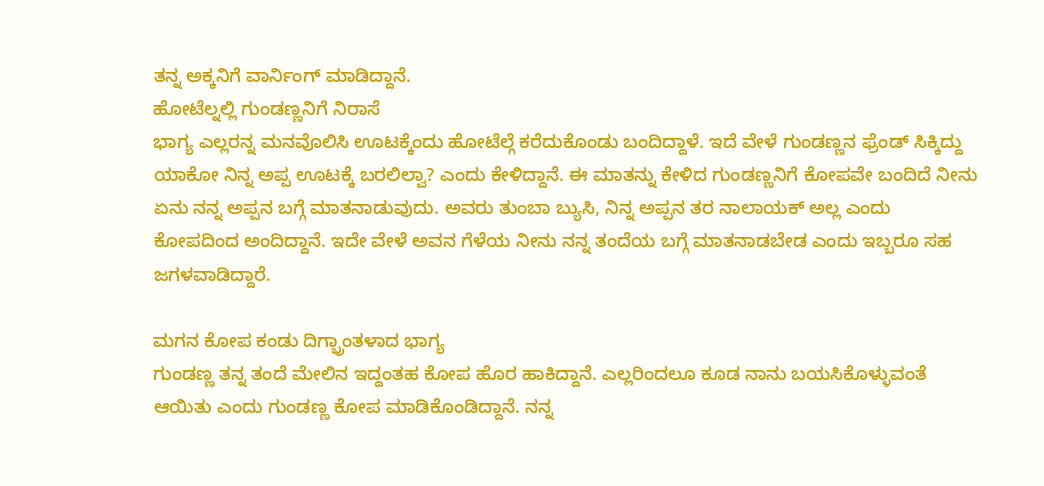ತನ್ನ ಅಕ್ಕನಿಗೆ ವಾರ್ನಿಂಗ್ ಮಾಡಿದ್ದಾನೆ.
ಹೋಟೆಲ್ನಲ್ಲಿ ಗುಂಡಣ್ಣನಿಗೆ ನಿರಾಸೆ
ಭಾಗ್ಯ ಎಲ್ಲರನ್ನ ಮನವೊಲಿಸಿ ಊಟಕ್ಕೆಂದು ಹೋಟೆಲ್ಗೆ ಕರೆದುಕೊಂಡು ಬಂದಿದ್ದಾಳೆ. ಇದೆ ವೇಳೆ ಗುಂಡಣ್ಣನ ಫ್ರೆಂಡ್ ಸಿಕ್ಕಿದ್ದು ಯಾಕೋ ನಿನ್ನ ಅಪ್ಪ ಊಟಕ್ಕೆ ಬರಲಿಲ್ವಾ? ಎಂದು ಕೇಳಿದ್ದಾನೆ. ಈ ಮಾತನ್ನು ಕೇಳಿದ ಗುಂಡಣ್ಣನಿಗೆ ಕೋಪವೇ ಬಂದಿದೆ ನೀನು ಏನು ನನ್ನ ಅಪ್ಪನ ಬಗ್ಗೆ ಮಾತನಾಡುವುದು. ಅವರು ತುಂಬಾ ಬ್ಯುಸಿ, ನಿನ್ನ ಅಪ್ಪನ ತರ ನಾಲಾಯಕ್ ಅಲ್ಲ ಎಂದು ಕೋಪದಿಂದ ಅಂದಿದ್ದಾನೆ. ಇದೇ ವೇಳೆ ಅವನ ಗೆಳೆಯ ನೀನು ನನ್ನ ತಂದೆಯ ಬಗ್ಗೆ ಮಾತನಾಡಬೇಡ ಎಂದು ಇಬ್ಬರೂ ಸಹ ಜಗಳವಾಡಿದ್ದಾರೆ.

ಮಗನ ಕೋಪ ಕಂಡು ದಿಗ್ಭ್ರಾಂತಳಾದ ಭಾಗ್ಯ
ಗುಂಡಣ್ಣ ತನ್ನ ತಂದೆ ಮೇಲಿನ ಇದ್ದಂತಹ ಕೋಪ ಹೊರ ಹಾಕಿದ್ದಾನೆ. ಎಲ್ಲರಿಂದಲೂ ಕೂಡ ನಾನು ಬಯಸಿಕೊಳ್ಳುವಂತೆ ಆಯಿತು ಎಂದು ಗುಂಡಣ್ಣ ಕೋಪ ಮಾಡಿಕೊಂಡಿದ್ದಾನೆ. ನನ್ನ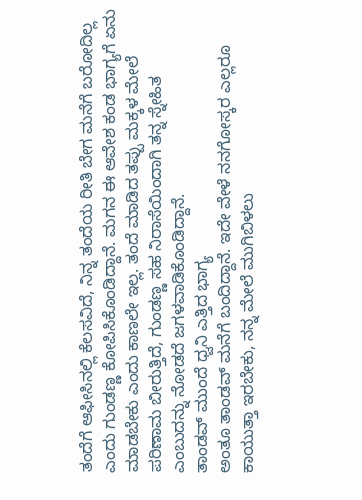ತಂದೆಗೆ ಆಫೀಸಿನಲ್ಲಿ ಕೆಲಸವಿದೆ, ನಿನ್ನ ತಂದೆಯ ರೀತಿ ಬೇಗ ಮನೆಗೆ ಬರೋದಿಲ್ಲ ಎಂದು ಗುಂಡಣ್ಣ ಕೋಪಿಸಿಕೊಂಡಿದ್ದಾನೆ. ಮಗನ ಈ ಆವೇಶ ಕಂಡ ಭಾಗ್ಯಗೆ ಏನು ಮಾಡಬೇಕು ಎಂದು ಕಾಣಲೇ ಇಲ್ಲ. ತಂದೆ ಮಾಡಿದ ತಪ್ಪು ಮಕ್ಕಳ ಮೇಲೆ ಪರಿಣಾಮ ಬೀರುತ್ತಿದೆ, ಗುಂಡಣ್ಣ ಸಹ ನಿರಾಸೆಯಿಂದಾಗಿ ತನ್ನ ಸ್ನೇಹಿತ ಎಂಬುದನ್ನು ನೋಡದೆ ಜಗಳವಾಡಿಕೊಂಡಿದ್ದಾನೆ.
ತಾಂಡವ್ ಮುಂದೆ ಧ್ವನಿ ಎತ್ತಿದ ಭಾಗ್ಯ
ಅಂತೂ ತಾಂಡವ್ ಮನೆಗೆ ಬಂದಿದ್ದಾನೆ. ಇದೇ ವೇಳೆ ನನಗೋಸ್ಕರ ಎಲ್ಲರೂ ಕಾಯುತ್ತಾ ಇರಬೇಕು, ನನ್ನ ಮೇಲೆ ಮುಗಿಬಿಳಲು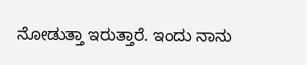ನೋಡುತ್ತಾ ಇರುತ್ತಾರೆ. ಇಂದು ನಾನು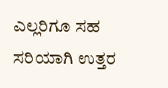ಎಲ್ಲರಿಗೂ ಸಹ ಸರಿಯಾಗಿ ಉತ್ತರ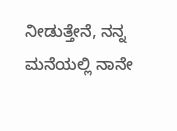ನೀಡುತ್ತೇನೆ, ನನ್ನ ಮನೆಯಲ್ಲಿ ನಾನೇ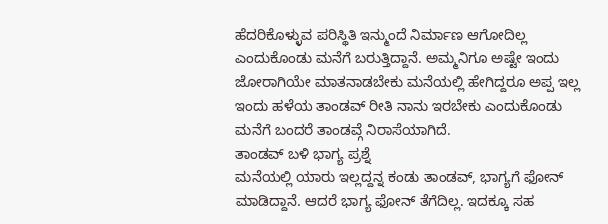ಹೆದರಿಕೊಳ್ಳುವ ಪರಿಸ್ಥಿತಿ ಇನ್ಮುಂದೆ ನಿರ್ಮಾಣ ಆಗೋದಿಲ್ಲ ಎಂದುಕೊಂಡು ಮನೆಗೆ ಬರುತ್ತಿದ್ದಾನೆ. ಅಮ್ಮನಿಗೂ ಅಷ್ಟೇ ಇಂದು ಜೋರಾಗಿಯೇ ಮಾತನಾಡಬೇಕು ಮನೆಯಲ್ಲಿ ಹೇಗಿದ್ದರೂ ಅಪ್ಪ ಇಲ್ಲ ಇಂದು ಹಳೆಯ ತಾಂಡವ್ ರೀತಿ ನಾನು ಇರಬೇಕು ಎಂದುಕೊಂಡು ಮನೆಗೆ ಬಂದರೆ ತಾಂಡವ್ಗೆ ನಿರಾಸೆಯಾಗಿದೆ.
ತಾಂಡವ್ ಬಳಿ ಭಾಗ್ಯ ಪ್ರಶ್ನೆ
ಮನೆಯಲ್ಲಿ ಯಾರು ಇಲ್ಲದ್ದನ್ನ ಕಂಡು ತಾಂಡವ್, ಭಾಗ್ಯಗೆ ಫೋನ್ ಮಾಡಿದ್ದಾನೆ. ಆದರೆ ಭಾಗ್ಯ ಫೋನ್ ತೆಗೆದಿಲ್ಲ. ಇದಕ್ಕೂ ಸಹ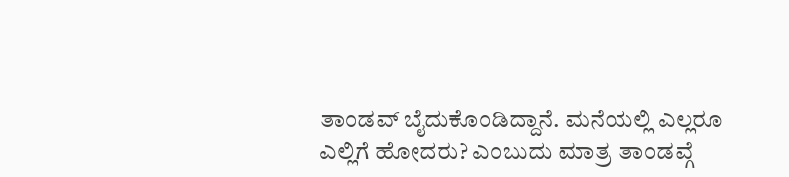ತಾಂಡವ್ ಬೈದುಕೊಂಡಿದ್ದಾನೆ. ಮನೆಯಲ್ಲಿ ಎಲ್ಲರೂ ಎಲ್ಲಿಗೆ ಹೋದರು? ಎಂಬುದು ಮಾತ್ರ ತಾಂಡವ್ಗೆ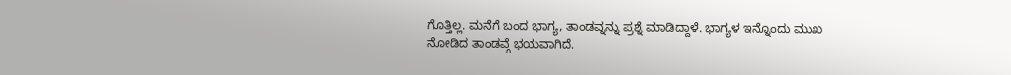ಗೊತ್ತಿಲ್ಲ. ಮನೆಗೆ ಬಂದ ಭಾಗ್ಯ, ತಾಂಡವ್ನನ್ನು ಪ್ರಶ್ನೆ ಮಾಡಿದ್ದಾಳೆ. ಭಾಗ್ಯಳ ಇನ್ನೊಂದು ಮುಖ ನೋಡಿದ ತಾಂಡವ್ಗೆ ಭಯವಾಗಿದೆ.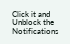Click it and Unblock the Notifications